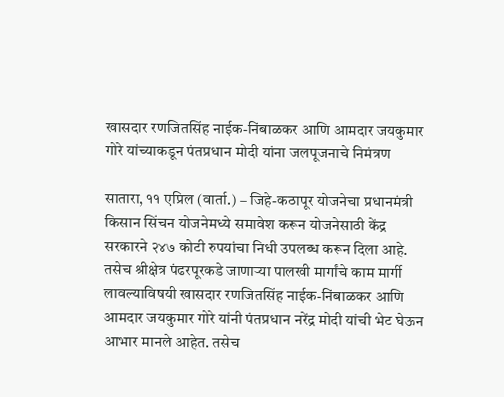खासदार रणजितसिंह नाईक-निंबाळकर आणि आमदार जयकुमार गोरे यांच्याकडून पंतप्रधान मोदी यांना जलपूजनाचे निमंत्रण

सातारा, ११ एप्रिल (वार्ता.) – जिहे-कठापूर योजनेचा प्रधानमंत्री किसान सिंचन योजनेमध्ये समावेश करून योजनेसाठी केंद्र सरकारने २४७ कोटी रुपयांचा निधी उपलब्ध करून दिला आहे. तसेच श्रीक्षेत्र पंढरपूरकडे जाणाऱ्या पालखी मार्गांचे काम मार्गी लावल्याविषयी खासदार रणजितसिंह नाईक-निंबाळकर आणि आमदार जयकुमार गोरे यांनी पंतप्रधान नरेंद्र मोदी यांची भेट घेऊन आभार मानले आहेत. तसेच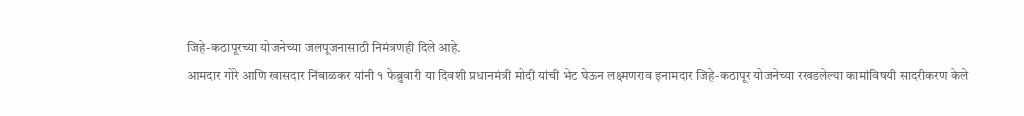जिहे-कठापूरच्या योजनेच्या जलपूजनासाठी निमंत्रणही दिले आहे.
आमदार गोरे आणि खासदार निंबाळकर यांनी १ फेब्रुवारी या दिवशी प्रधानमंत्री मोदी यांची भेट घेऊन लक्ष्मणराव इनामदार जिहे-कठापूर योजनेच्या रखडलेल्या कामांविषयी सादरीकरण केले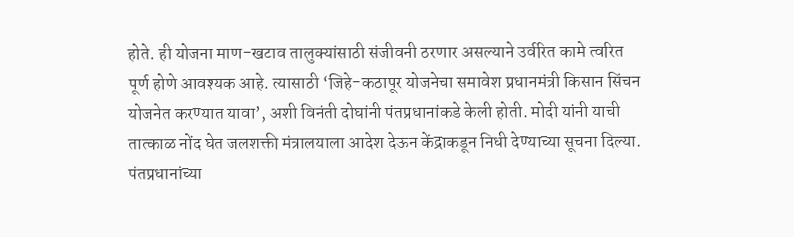होते. ही योजना माण-खटाव तालुक्यांसाठी संजीवनी ठरणार असल्याने उर्वरित कामे त्वरित पूर्ण होणे आवश्यक आहे. त्यासाठी ‘जिहे-कठापूर योजनेचा समावेश प्रधानमंत्री किसान सिंचन योजनेत करण्यात यावा’, अशी विनंती दोघांनी पंतप्रधानांकडे केली होती. मोदी यांनी याची तात्काळ नोंद घेत जलशक्ती मंत्रालयाला आदेश देऊन केंद्राकडून निधी देण्याच्या सूचना दिल्या. पंतप्रधानांच्या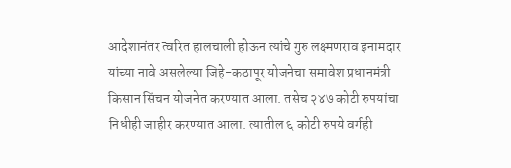आदेशानंतर त्वरित हालचाली होऊन त्यांचे गुरु लक्ष्मणराव इनामदार यांच्या नावे असलेल्या जिहे-कठापूर योजनेचा समावेश प्रधानमंत्री किसान सिंचन योजनेत करण्यात आला. तसेच २४७ कोटी रुपयांचा निधीही जाहीर करण्यात आला. त्यातील ६ कोटी रुपये वर्गही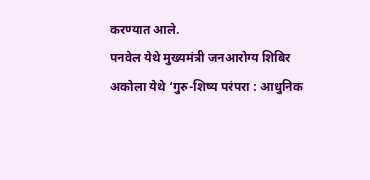करण्यात आले.
पनवेल येथे मुख्यमंत्री जनआरोग्य शिबिर
अकोला येथे ‘गुरु-शिष्य परंपरा : आधुनिक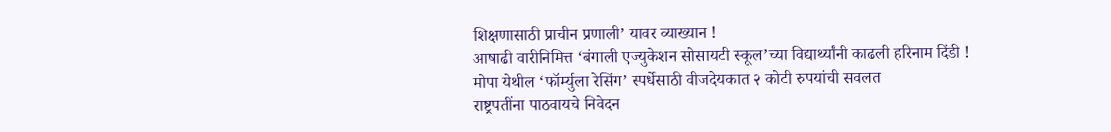शिक्षणासाठी प्राचीन प्रणाली’ यावर व्याख्यान !
आषाढी वारीनिमित्त ‘बंगाली एज्युकेशन सोसायटी स्कूल’च्या विद्यार्थ्यांनी काढली हरिनाम दिंडी !
मोपा येथील ‘फॉर्म्युला रेसिंग’ स्पर्धेसाठी वीजदेयकात २ कोटी रुपयांची सवलत
राष्ट्रपतींना पाठवायचे निवेदन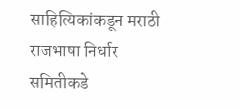साहित्यिकांकडून मराठी राजभाषा निर्धार समितीकडे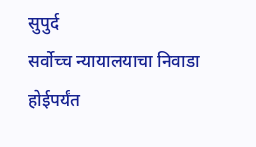सुपुर्द
सर्वोच्च न्यायालयाचा निवाडा होईपर्यंत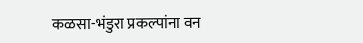कळसा-भंडुरा प्रकल्पांना वन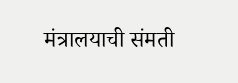मंत्रालयाची संमती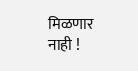मिळणार नाही !